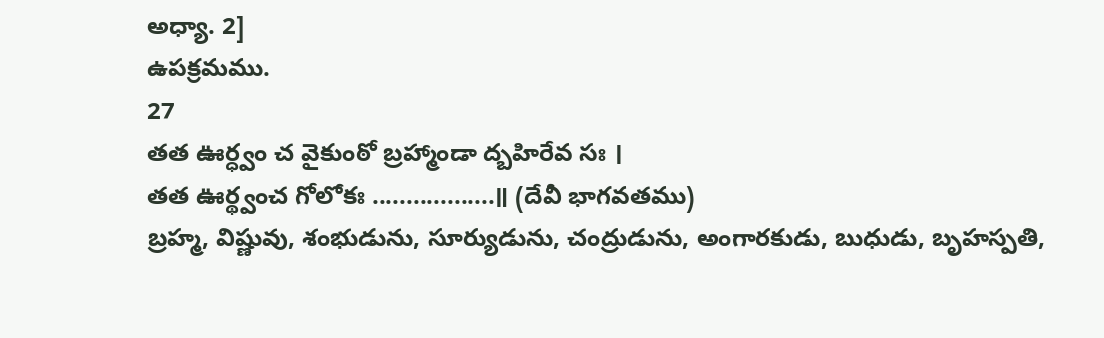అధ్యా. 2]
ఉపక్రమము.
27
తత ఊర్ధ్వం చ వైకుంఠో బ్రహ్మాండా ద్బహిరేవ సః ।
తత ఊర్థ్వంచ గోలోకః ..................॥ (దేవీ భాగవతము)
బ్రహ్మ, విష్ణువు, శంభుడును, సూర్యుడును, చంద్రుడును, అంగారకుడు, బుధుడు, బృహస్పతి,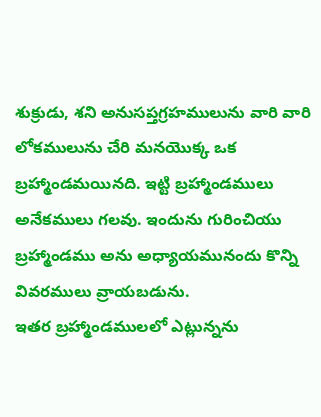శుక్రుడు, శని అనుసప్తగ్రహములును వారి వారి లోకములును చేరి మనయొక్క ఒక బ్రహ్మాండమయినది. ఇట్టి బ్రహ్మాండములు అనేకములు గలవు. ఇందును గురించియు బ్రహ్మాండము అను అధ్యాయమునందు కొన్ని వివరములు వ్రాయబడును.
ఇతర బ్రహ్మాండములలో ఎట్లున్నను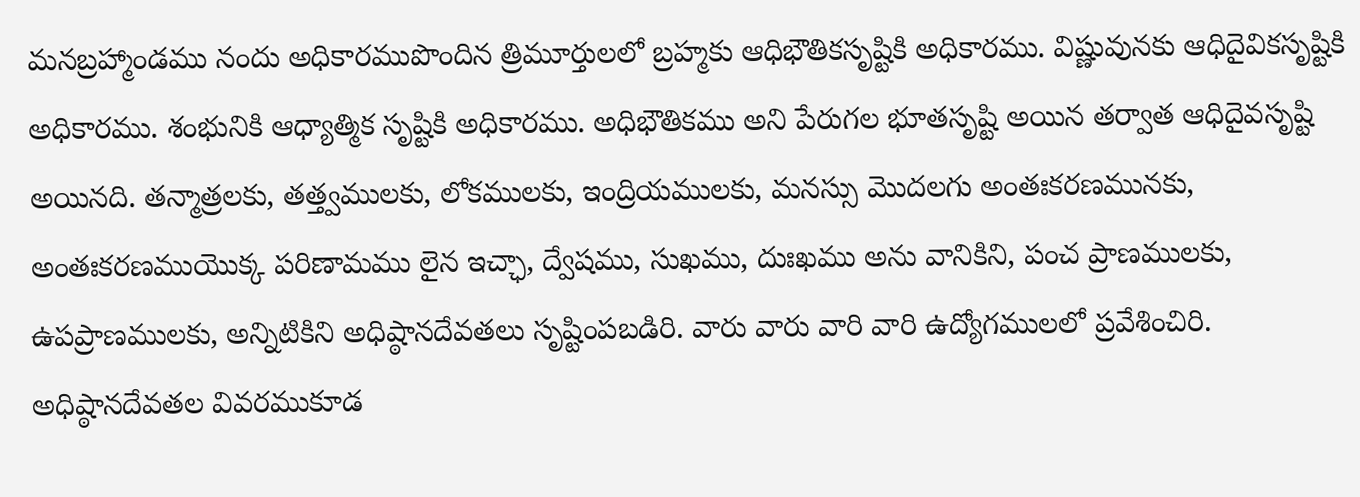మనబ్రహ్మాండము నందు అధికారముపొందిన త్రిమూర్తులలో బ్రహ్మకు ఆధిభౌతికసృష్టికి అధికారము. విష్ణువునకు ఆధిదైవికసృష్టికి అధికారము. శంభునికి ఆధ్యాత్మిక సృష్టికి అధికారము. అధిభౌతికము అని పేరుగల భూతసృష్టి అయిన తర్వాత ఆధిదైవసృష్టి అయినది. తన్మాత్రలకు, తత్త్వములకు, లోకములకు, ఇంద్రియములకు, మనస్సు మొదలగు అంతఃకరణమునకు, అంతఃకరణముయొక్క పరిణామము లైన ఇచ్ఛా, ద్వేషము, సుఖము, దుఃఖము అను వానికిని, పంచ ప్రాణములకు, ఉపప్రాణములకు, అన్నిటికిని అధిష్ఠానదేవతలు సృష్టింపబడిరి. వారు వారు వారి వారి ఉద్యోగములలో ప్రవేశించిరి. అధిష్ఠానదేవతల వివరముకూడ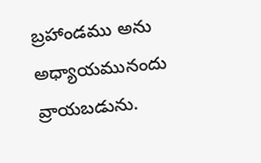బ్రహాండము అను అధ్యాయమునందు వ్రాయబడును.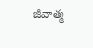జీవాత్మ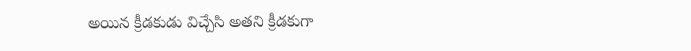అయిన క్రీడకుడు విచ్చేసి అతని క్రీడకుగా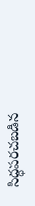సిద్ధపరచబడిన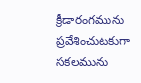క్రీడారంగమును ప్రవేశించుటకుగా సకలమును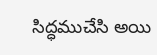సిద్ధముచేసి అయి